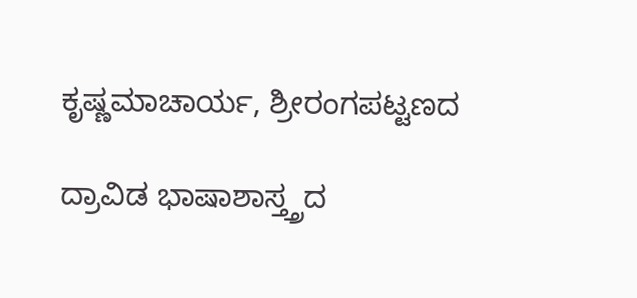ಕೃಷ್ಣಮಾಚಾರ್ಯ, ಶ್ರೀರಂಗಪಟ್ಟಣದ

ದ್ರಾವಿಡ ಭಾಷಾಶಾಸ್ತ್ತ್ರದ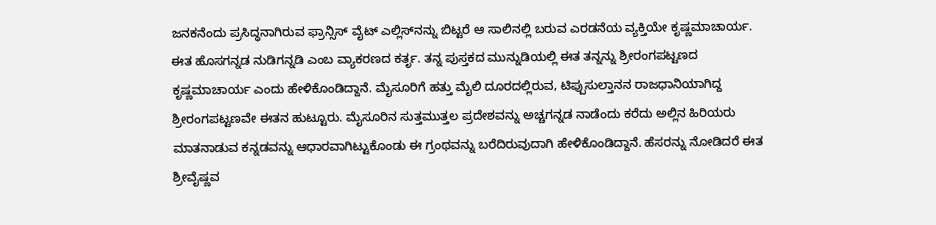ಜನಕನೆಂದು ಪ್ರಸಿದ್ಧನಾಗಿರುವ ಫ್ರಾನ್ಸಿಸ್ ವೈಟ್ ಎಲ್ಲಿಸ್‍ನನ್ನು ಬಿಟ್ಟರೆ ಆ ಸಾಲಿನಲ್ಲಿ ಬರುವ ಎರಡನೆಯ ವ್ಯಕ್ತಿಯೇ ಕೃಷ್ಣಮಾಚಾರ್ಯ. ಈತ ಹೊಸಗನ್ನಡ ನುಡಿಗನ್ನಡಿ ಎಂಬ ವ್ಯಾಕರಣದ ಕರ್ತೃ. ತನ್ನ ಪುಸ್ತಕದ ಮುನ್ನುಡಿಯಲ್ಲಿ ಈತ ತನ್ನನ್ನು ಶ್ರೀರಂಗಪಟ್ಟಣದ ಕೃಷ್ಣಮಾಚಾರ್ಯ ಎಂದು ಹೇಳಿಕೊಂಡಿದ್ದಾನೆ. ಮೈಸೂರಿಗೆ ಹತ್ತು ಮೈಲಿ ದೂರದಲ್ಲಿರುವ, ಟಿಪ್ಪುಸುಲ್ತಾನನ ರಾಜಧಾನಿಯಾಗಿದ್ದ ಶ್ರೀರಂಗಪಟ್ಟಣವೇ ಈತನ ಹುಟ್ಟೂರು. ಮೈಸೂರಿನ ಸುತ್ತಮುತ್ತಲ ಪ್ರದೇಶವನ್ನು ಅಚ್ಚಗನ್ನಡ ನಾಡೆಂದು ಕರೆದು ಅಲ್ಲಿನ ಹಿರಿಯರು ಮಾತನಾಡುವ ಕನ್ನಡವನ್ನು ಆಧಾರವಾಗಿಟ್ಟುಕೊಂಡು ಈ ಗ್ರಂಥವನ್ನು ಬರೆದಿರುವುದಾಗಿ ಹೇಳಿಕೊಂಡಿದ್ದಾನೆ. ಹೆಸರನ್ನು ನೋಡಿದರೆ ಈತ ಶ್ರೀವೈಷ್ಣವ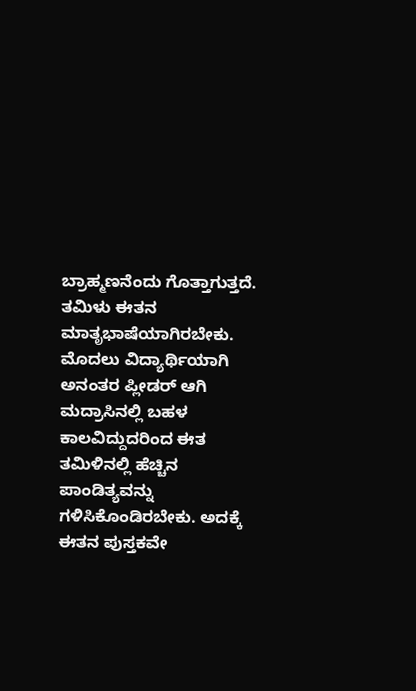ಬ್ರಾಹ್ಮಣನೆಂದು ಗೊತ್ತಾಗುತ್ತದೆ. ತಮಿಳು ಈತನ ಮಾತೃಭಾಷೆಯಾಗಿರಬೇಕು. ಮೊದಲು ವಿದ್ಯಾರ್ಥಿಯಾಗಿ ಅನಂತರ ಪ್ಲೀಡರ್ ಆಗಿ ಮದ್ರಾಸಿನಲ್ಲಿ ಬಹಳ ಕಾಲವಿದ್ದುದರಿಂದ ಈತ ತಮಿಳಿನಲ್ಲಿ ಹೆಚ್ಚಿನ ಪಾಂಡಿತ್ಯವನ್ನು ಗಳಿಸಿಕೊಂಡಿರಬೇಕು. ಅದಕ್ಕೆ ಈತನ ಪುಸ್ತಕವೇ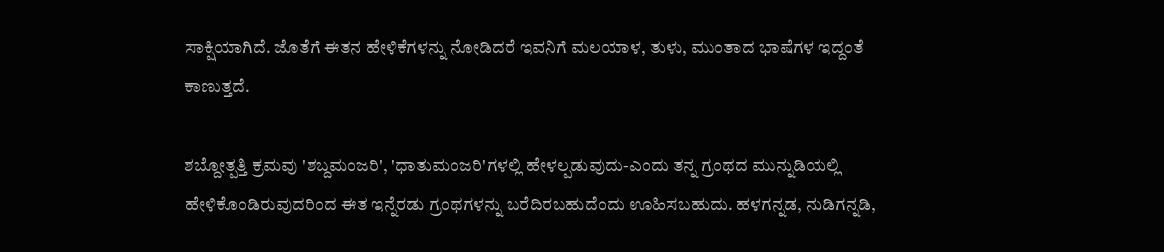ಸಾಕ್ಷಿಯಾಗಿದೆ. ಜೊತೆಗೆ ಈತನ ಹೇಳಿಕೆಗಳನ್ನು ನೋಡಿದರೆ ಇವನಿಗೆ ಮಲಯಾಳ, ತುಳು, ಮುಂತಾದ ಭಾಷೆಗಳ ಇದ್ದಂತೆ ಕಾಣುತ್ತದೆ.

ಶಬ್ದೋತ್ಪತ್ತಿ ಕ್ರಮವು 'ಶಬ್ದಮಂಜರಿ', 'ಧಾತುಮಂಜರಿ'ಗಳಲ್ಲಿ ಹೇಳಲ್ಪಡುವುದು-ಎಂದು ತನ್ನ ಗ್ರಂಥದ ಮುನ್ನುಡಿಯಲ್ಲಿ ಹೇಳಿಕೊಂಡಿರುವುದರಿಂದ ಈತ ಇನ್ನೆರಡು ಗ್ರಂಥಗಳನ್ನು ಬರೆದಿರಬಹುದೆಂದು ಊಹಿಸಬಹುದು. ಹಳಗನ್ನಡ, ನುಡಿಗನ್ನಡಿ,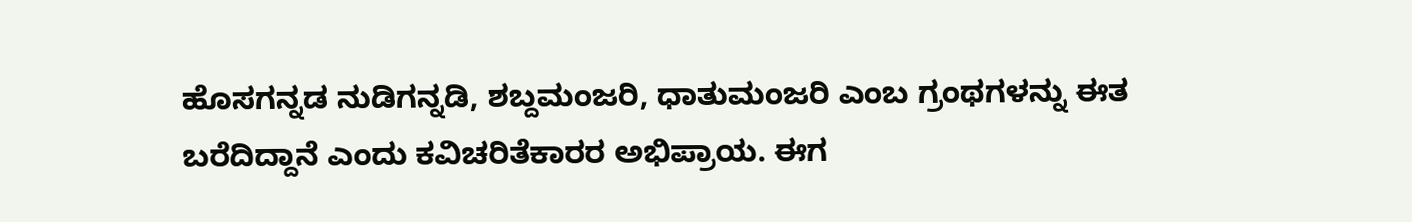ಹೊಸಗನ್ನಡ ನುಡಿಗನ್ನಡಿ, ಶಬ್ದಮಂಜರಿ, ಧಾತುಮಂಜರಿ ಎಂಬ ಗ್ರಂಥಗಳನ್ನು ಈತ ಬರೆದಿದ್ದಾನೆ ಎಂದು ಕವಿಚರಿತೆಕಾರರ ಅಭಿಪ್ರಾಯ. ಈಗ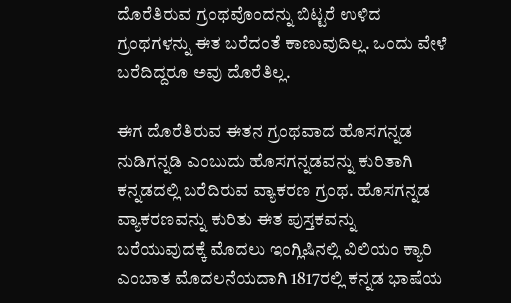ದೊರೆತಿರುವ ಗ್ರಂಥವೊಂದನ್ನು ಬಿಟ್ಟರೆ ಉಳಿದ ಗ್ರಂಥಗಳನ್ನು ಈತ ಬರೆದಂತೆ ಕಾಣುವುದಿಲ್ಲ. ಒಂದು ವೇಳೆ ಬರೆದಿದ್ದರೂ ಅವು ದೊರೆತಿಲ್ಲ.

ಈಗ ದೊರೆತಿರುವ ಈತನ ಗ್ರಂಥವಾದ ಹೊಸಗನ್ನಡ ನುಡಿಗನ್ನಡಿ ಎಂಬುದು ಹೊಸಗನ್ನಡವನ್ನು ಕುರಿತಾಗಿ ಕನ್ನಡದಲ್ಲಿ ಬರೆದಿರುವ ವ್ಯಾಕರಣ ಗ್ರಂಥ. ಹೊಸಗನ್ನಡ ವ್ಯಾಕರಣವನ್ನು ಕುರಿತು ಈತ ಪುಸ್ತಕವನ್ನು ಬರೆಯುವುದಕ್ಕೆ ಮೊದಲು ಇಂಗ್ಲಿಷಿನಲ್ಲಿ ವಿಲಿಯಂ ಕ್ಯಾರಿ ಎಂಬಾತ ಮೊದಲನೆಯದಾಗಿ 1817ರಲ್ಲಿ ಕನ್ನಡ ಭಾಷೆಯ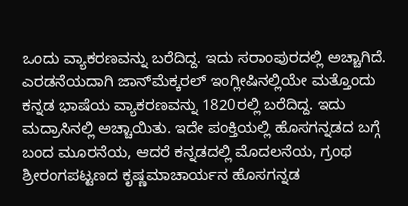ಒಂದು ವ್ಯಾಕರಣವನ್ನು ಬರೆದಿದ್ದ. ಇದು ಸರಾಂಪುರದಲ್ಲಿ ಅಚ್ಚಾಗಿದೆ. ಎರಡನೆಯದಾಗಿ ಜಾನ್‍ಮೆಕ್ಕರಲ್ ಇಂಗ್ಲೀಷಿನಲ್ಲಿಯೇ ಮತ್ತೊಂದು ಕನ್ನಡ ಭಾಷೆಯ ವ್ಯಾಕರಣವನ್ನು 1820ರಲ್ಲಿ ಬರೆದಿದ್ದ. ಇದು ಮದ್ರಾಸಿನಲ್ಲಿ ಅಚ್ಚಾಯಿತು. ಇದೇ ಪಂಕ್ತಿಯಲ್ಲಿ ಹೊಸಗನ್ನಡದ ಬಗ್ಗೆ ಬಂದ ಮೂರನೆಯ, ಆದರೆ ಕನ್ನಡದಲ್ಲಿ ಮೊದಲನೆಯ, ಗ್ರಂಥ ಶ್ರೀರಂಗಪಟ್ಟಣದ ಕೃಷ್ಣಮಾಚಾರ್ಯನ ಹೊಸಗನ್ನಡ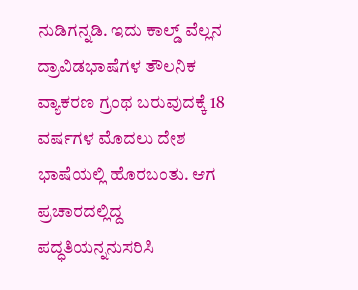ನುಡಿಗನ್ನಡಿ. ಇದು ಕಾಲ್ಡ್ ವೆಲ್ಲನ ದ್ರಾವಿಡಭಾಷೆಗಳ ತೌಲನಿಕ ವ್ಯಾಕರಣ ಗ್ರಂಥ ಬರುವುದಕ್ಕೆ 18 ವರ್ಷಗಳ ಮೊದಲು ದೇಶ ಭಾಷೆಯಲ್ಲಿ ಹೊರಬಂತು. ಆಗ ಪ್ರಚಾರದಲ್ಲಿದ್ದ ಪದ್ಧತಿಯನ್ನನುಸರಿಸಿ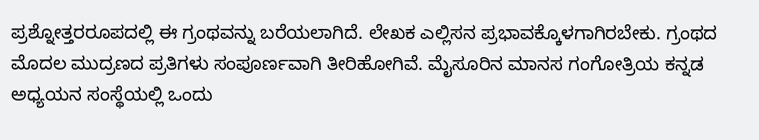ಪ್ರಶ್ನೋತ್ತರರೂಪದಲ್ಲಿ ಈ ಗ್ರಂಥವನ್ನು ಬರೆಯಲಾಗಿದೆ. ಲೇಖಕ ಎಲ್ಲಿಸನ ಪ್ರಭಾವಕ್ಕೊಳಗಾಗಿರಬೇಕು. ಗ್ರಂಥದ ಮೊದಲ ಮುದ್ರಣದ ಪ್ರತಿಗಳು ಸಂಪೂರ್ಣವಾಗಿ ತೀರಿಹೋಗಿವೆ. ಮೈಸೂರಿನ ಮಾನಸ ಗಂಗೋತ್ರಿಯ ಕನ್ನಡ ಅಧ್ಯಯನ ಸಂಸ್ಥೆಯಲ್ಲಿ ಒಂದು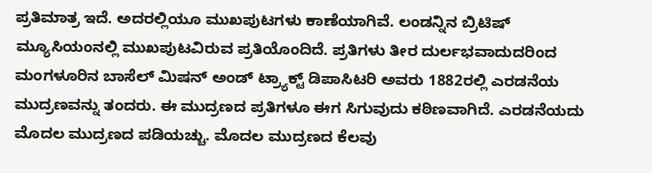ಪ್ರತಿಮಾತ್ರ ಇದೆ. ಅದರಲ್ಲಿಯೂ ಮುಖಪುಟಗಳು ಕಾಣೆಯಾಗಿವೆ. ಲಂಡನ್ನಿನ ಬ್ರಿಟಿಷ್ ಮ್ಯೂಸಿಯಂನಲ್ಲಿ ಮುಖಪುಟವಿರುವ ಪ್ರತಿಯೊಂದಿದೆ. ಪ್ರತಿಗಳು ತೀರ ದುರ್ಲಭವಾದುದರಿಂದ ಮಂಗಳೂರಿನ ಬಾಸೆಲ್ ಮಿಷನ್ ಅಂಡ್ ಟ್ರ್ಯಾಕ್ಟ್ ಡಿಪಾಸಿಟರಿ ಅವರು 1882ರಲ್ಲಿ ಎರಡನೆಯ ಮುದ್ರಣವನ್ನು ತಂದರು. ಈ ಮುದ್ರಣದ ಪ್ರತಿಗಳೂ ಈಗ ಸಿಗುವುದು ಕಠಿಣವಾಗಿದೆ. ಎರಡನೆಯದು ಮೊದಲ ಮುದ್ರಣದ ಪಡಿಯಚ್ಚು. ಮೊದಲ ಮುದ್ರಣದ ಕೆಲವು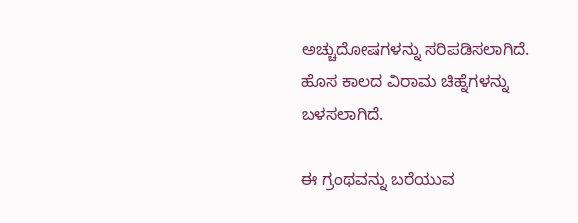ಅಚ್ಚುದೋಷಗಳನ್ನು ಸರಿಪಡಿಸಲಾಗಿದೆ. ಹೊಸ ಕಾಲದ ವಿರಾಮ ಚಿಹ್ನೆಗಳನ್ನು ಬಳಸಲಾಗಿದೆ.

ಈ ಗ್ರಂಥವನ್ನು ಬರೆಯುವ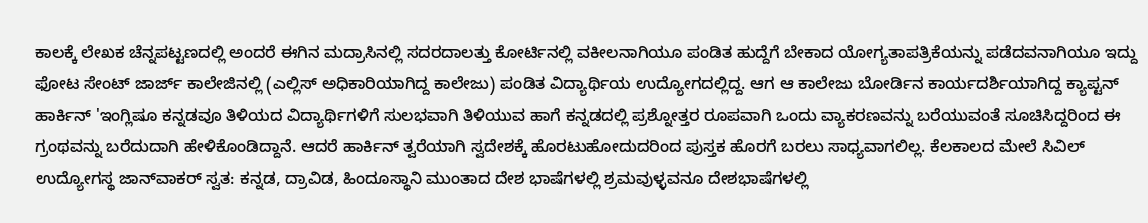ಕಾಲಕ್ಕೆ ಲೇಖಕ ಚೆನ್ನಪಟ್ಟಣದಲ್ಲಿ ಅಂದರೆ ಈಗಿನ ಮದ್ರಾಸಿನಲ್ಲಿ ಸದರದಾಲತ್ತು ಕೋರ್ಟಿನಲ್ಲಿ ವಕೀಲನಾಗಿಯೂ ಪಂಡಿತ ಹುದ್ದೆಗೆ ಬೇಕಾದ ಯೋಗ್ಯತಾಪತ್ರಿಕೆಯನ್ನು ಪಡೆದವನಾಗಿಯೂ ಇದ್ದು ಫೋಟ ಸೇಂಟ್ ಜಾರ್ಜ್ ಕಾಲೇಜಿನಲ್ಲಿ (ಎಲ್ಲಿಸ್ ಅಧಿಕಾರಿಯಾಗಿದ್ದ ಕಾಲೇಜು) ಪಂಡಿತ ವಿದ್ಯಾರ್ಥಿಯ ಉದ್ಯೋಗದಲ್ಲಿದ್ದ. ಆಗ ಆ ಕಾಲೇಜು ಬೋರ್ಡಿನ ಕಾರ್ಯದರ್ಶಿಯಾಗಿದ್ದ ಕ್ಯಾಪ್ಟನ್ ಹಾರ್ಕಿನ್ 'ಇಂಗ್ಲಿಷೂ ಕನ್ನಡವೂ ತಿಳಿಯದ ವಿದ್ಯಾರ್ಥಿಗಳಿಗೆ ಸುಲಭವಾಗಿ ತಿಳಿಯುವ ಹಾಗೆ ಕನ್ನಡದಲ್ಲಿ ಪ್ರಶ್ನೋತ್ತರ ರೂಪವಾಗಿ ಒಂದು ವ್ಯಾಕರಣವನ್ನು ಬರೆಯುವಂತೆ ಸೂಚಿಸಿದ್ದರಿಂದ ಈ ಗ್ರಂಥವನ್ನು ಬರೆದುದಾಗಿ ಹೇಳಿಕೊಂಡಿದ್ದಾನೆ. ಆದರೆ ಹಾರ್ಕಿನ್ ತ್ವರೆಯಾಗಿ ಸ್ವದೇಶಕ್ಕೆ ಹೊರಟುಹೋದುದರಿಂದ ಪುಸ್ತಕ ಹೊರಗೆ ಬರಲು ಸಾಧ್ಯವಾಗಲಿಲ್ಲ. ಕೆಲಕಾಲದ ಮೇಲೆ ಸಿವಿಲ್ ಉದ್ಯೋಗಸ್ಥ ಜಾನ್‍ವಾಕರ್ ಸ್ವತ: ಕನ್ನಡ, ದ್ರಾವಿಡ, ಹಿಂದೂಸ್ಥಾನಿ ಮುಂತಾದ ದೇಶ ಭಾಷೆಗಳಲ್ಲಿ ಶ್ರಮವುಳ್ಳವನೂ ದೇಶಭಾಷೆಗಳಲ್ಲಿ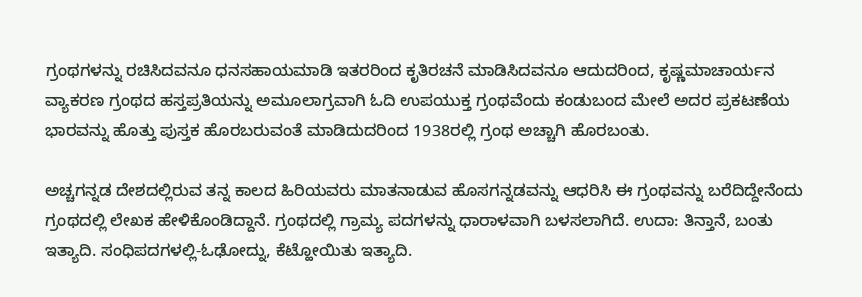ಗ್ರಂಥಗಳನ್ನು ರಚಿಸಿದವನೂ ಧನಸಹಾಯಮಾಡಿ ಇತರರಿಂದ ಕೃತಿರಚನೆ ಮಾಡಿಸಿದವನೂ ಆದುದರಿಂದ, ಕೃಷ್ಣಮಾಚಾರ್ಯನ ವ್ಯಾಕರಣ ಗ್ರಂಥದ ಹಸ್ತಪ್ರತಿಯನ್ನು ಅಮೂಲಾಗ್ರವಾಗಿ ಓದಿ ಉಪಯುಕ್ತ ಗ್ರಂಥವೆಂದು ಕಂಡುಬಂದ ಮೇಲೆ ಅದರ ಪ್ರಕಟಣೆಯ ಭಾರವನ್ನು ಹೊತ್ತು ಪುಸ್ತಕ ಹೊರಬರುವಂತೆ ಮಾಡಿದುದರಿಂದ 1938ರಲ್ಲಿ ಗ್ರಂಥ ಅಚ್ಚಾಗಿ ಹೊರಬಂತು.

ಅಚ್ಚಗನ್ನಡ ದೇಶದಲ್ಲಿರುವ ತನ್ನ ಕಾಲದ ಹಿರಿಯವರು ಮಾತನಾಡುವ ಹೊಸಗನ್ನಡವನ್ನು ಆಧರಿಸಿ ಈ ಗ್ರಂಥವನ್ನು ಬರೆದಿದ್ದೇನೆಂದು ಗ್ರಂಥದಲ್ಲಿ ಲೇಖಕ ಹೇಳಿಕೊಂಡಿದ್ದಾನೆ. ಗ್ರಂಥದಲ್ಲಿ ಗ್ರಾಮ್ಯ ಪದಗಳನ್ನು ಧಾರಾಳವಾಗಿ ಬಳಸಲಾಗಿದೆ. ಉದಾ: ತಿನ್ತಾನೆ, ಬಂತು ಇತ್ಯಾದಿ. ಸಂಧಿಪದಗಳಲ್ಲಿ-ಓಢೋದ್ನು, ಕೆಟ್ಹೋಯಿತು ಇತ್ಯಾದಿ.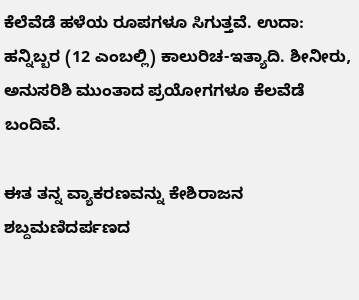ಕೆಲೆವೆಡೆ ಹಳೆಯ ರೂಪಗಳೂ ಸಿಗುತ್ತವೆ. ಉದಾ: ಹನ್ನಿಬ್ಬರ (12 ಎಂಬಲ್ಲಿ) ಕಾಲುರಿಚ-ಇತ್ಯಾದಿ. ಶೀನೀರು, ಅನುಸರಿಶಿ ಮುಂತಾದ ಪ್ರಯೋಗಗಳೂ ಕೆಲವೆಡೆ ಬಂದಿವೆ.

ಈತ ತನ್ನ ವ್ಯಾಕರಣವನ್ನು ಕೇಶಿರಾಜನ ಶಬ್ದಮಣಿದರ್ಪಣದ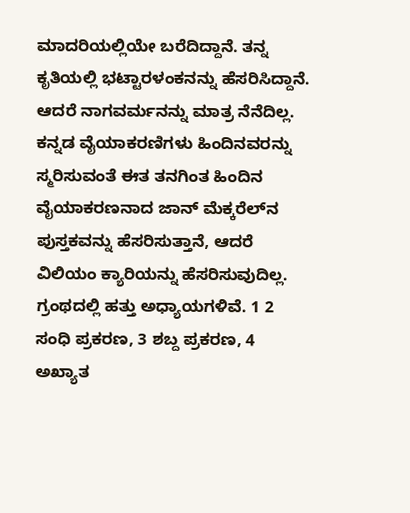ಮಾದರಿಯಲ್ಲಿಯೇ ಬರೆದಿದ್ದಾನೆ. ತನ್ನ ಕೃತಿಯಲ್ಲಿ ಭಟ್ಟಾರಳಂಕನನ್ನು ಹೆಸರಿಸಿದ್ದಾನೆ. ಆದರೆ ನಾಗವರ್ಮನನ್ನು ಮಾತ್ರ ನೆನೆದಿಲ್ಲ. ಕನ್ನಡ ವೈಯಾಕರಣಿಗಳು ಹಿಂದಿನವರನ್ನು ಸ್ಮರಿಸುವಂತೆ ಈತ ತನಗಿಂತ ಹಿಂದಿನ ವೈಯಾಕರಣನಾದ ಜಾನ್ ಮೆಕ್ಕರೆಲ್‍ನ ಪುಸ್ತಕವನ್ನು ಹೆಸರಿಸುತ್ತಾನೆ, ಆದರೆ ವಿಲಿಯಂ ಕ್ಯಾರಿಯನ್ನು ಹೆಸರಿಸುವುದಿಲ್ಲ.  ಗ್ರಂಥದಲ್ಲಿ ಹತ್ತು ಅಧ್ಯಾಯಗಳಿವೆ. 1 2 ಸಂಧಿ ಪ್ರಕರಣ, 3 ಶಬ್ದ ಪ್ರಕರಣ, 4 ಅಖ್ಯಾತ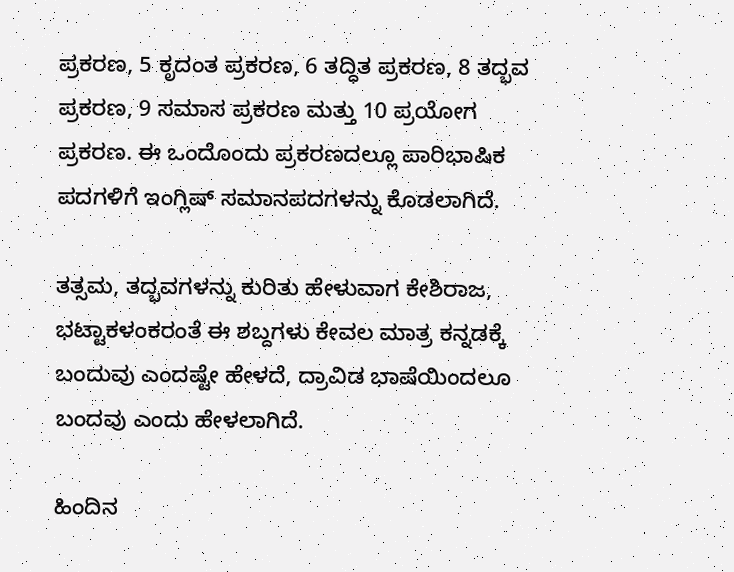ಪ್ರಕರಣ, 5 ಕೃದಂತ ಪ್ರಕರಣ, 6 ತದ್ಧಿತ ಪ್ರಕರಣ, 8 ತದ್ಭವ ಪ್ರಕರಣ, 9 ಸಮಾಸ ಪ್ರಕರಣ ಮತ್ತು 10 ಪ್ರಯೋಗ ಪ್ರಕರಣ. ಈ ಒಂದೊಂದು ಪ್ರಕರಣದಲ್ಲೂ ಪಾರಿಭಾಷಿಕ ಪದಗಳಿಗೆ ಇಂಗ್ಲಿಷ್ ಸಮಾನಪದಗಳನ್ನು ಕೊಡಲಾಗಿದೆ.

ತತ್ಸಮ, ತದ್ಭವಗಳನ್ನು ಕುರಿತು ಹೇಳುವಾಗ ಕೇಶಿರಾಜ, ಭಟ್ಟಾಕಳಂಕರಂತೆ ಈ ಶಬ್ದಗಳು ಕೇವಲ ಮಾತ್ರ ಕನ್ನಡಕ್ಕೆ ಬಂದುವು ಎಂದಷ್ಟೇ ಹೇಳದೆ, ದ್ರಾವಿಡ ಭಾಷೆಯಿಂದಲೂ ಬಂದವು ಎಂದು ಹೇಳಲಾಗಿದೆ.

ಹಿಂದಿನ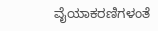ವೈಯಾಕರಣಿಗಳಂತೆ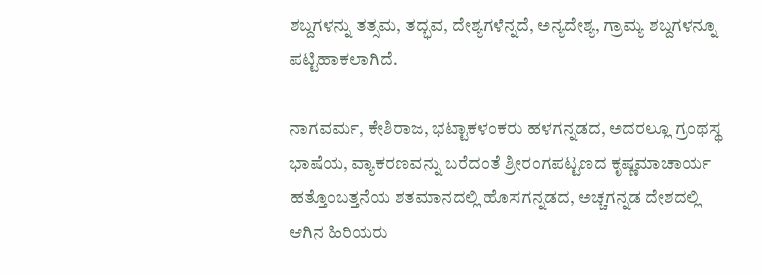ಶಬ್ದಗಳನ್ನು ತತ್ಸಮ, ತದ್ಭವ, ದೇಶ್ಯಗಳೆನ್ನದೆ, ಅನ್ಯದೇಶ್ಯ, ಗ್ರಾಮ್ಯ ಶಬ್ದಗಳನ್ನೂ ಪಟ್ಟಿಹಾಕಲಾಗಿದೆ.

ನಾಗವರ್ಮ, ಕೇಶಿರಾಜ, ಭಟ್ಟಾಕಳಂಕರು ಹಳಗನ್ನಡದ, ಅದರಲ್ಲೂ ಗ್ರಂಥಸ್ಥ ಭಾಷೆಯ, ವ್ಯಾಕರಣವನ್ನು ಬರೆದಂತೆ ಶ್ರೀರಂಗಪಟ್ಟಣದ ಕೃಷ್ಣಮಾಚಾರ್ಯ ಹತ್ತೊಂಬತ್ತನೆಯ ಶತಮಾನದಲ್ಲಿ ಹೊಸಗನ್ನಡದ, ಅಚ್ಚಗನ್ನಡ ದೇಶದಲ್ಲಿ ಆಗಿನ ಹಿರಿಯರು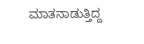ಮಾತನಾಡುತ್ತಿದ್ದ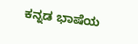ಕನ್ನಡ ಭಾಷೆಯ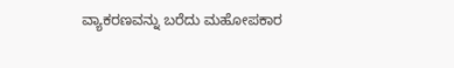ವ್ಯಾಕರಣವನ್ನು ಬರೆದು ಮಹೋಪಕಾರ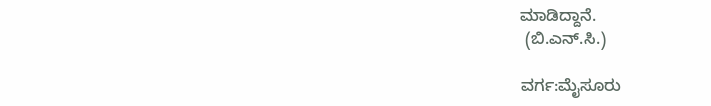ಮಾಡಿದ್ದಾನೆ.
 (ಬಿ.ಎನ್.ಸಿ.)

ವರ್ಗ:ಮೈಸೂರು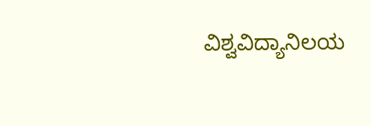ವಿಶ್ವವಿದ್ಯಾನಿಲಯ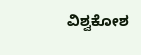ವಿಶ್ವಕೋಶ